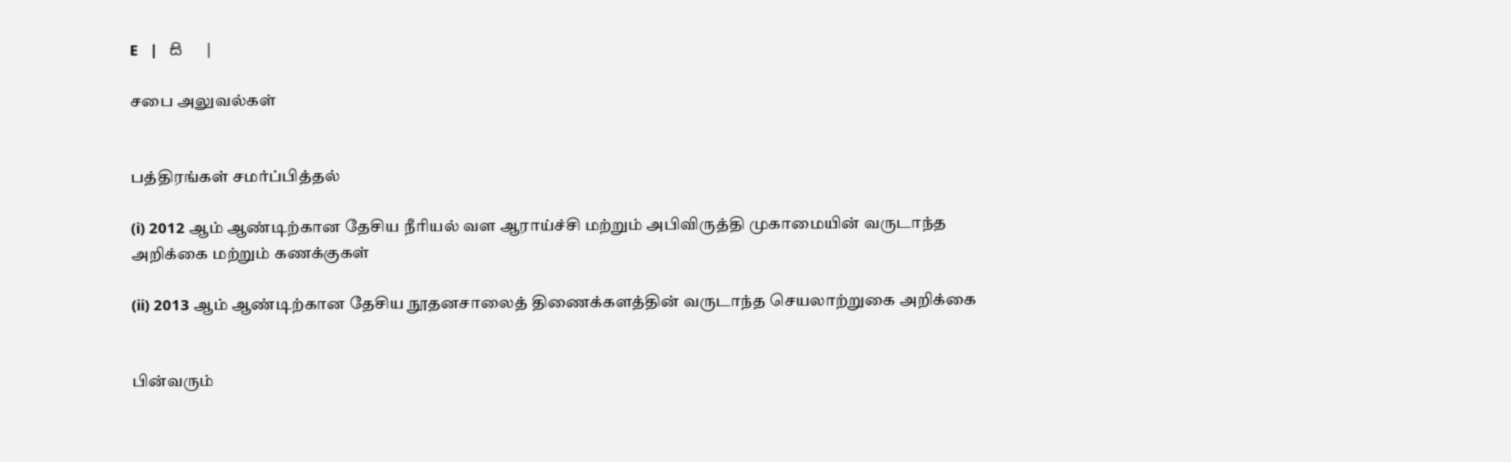E   |   සි   |

சபை அலுவல்கள்


பத்திரங்கள் சமர்ப்பித்தல்

(i) 2012 ஆம் ஆண்டிற்கான தேசிய நீரியல் வள ஆராய்ச்சி மற்றும் அபிவிருத்தி முகாமையின் வருடாந்த அறிக்கை மற்றும் கணக்குகள்

(ii) 2013 ஆம் ஆண்டிற்கான தேசிய நூதனசாலைத் திணைக்களத்தின் வருடாந்த செயலாற்றுகை அறிக்கை


பின்வரும்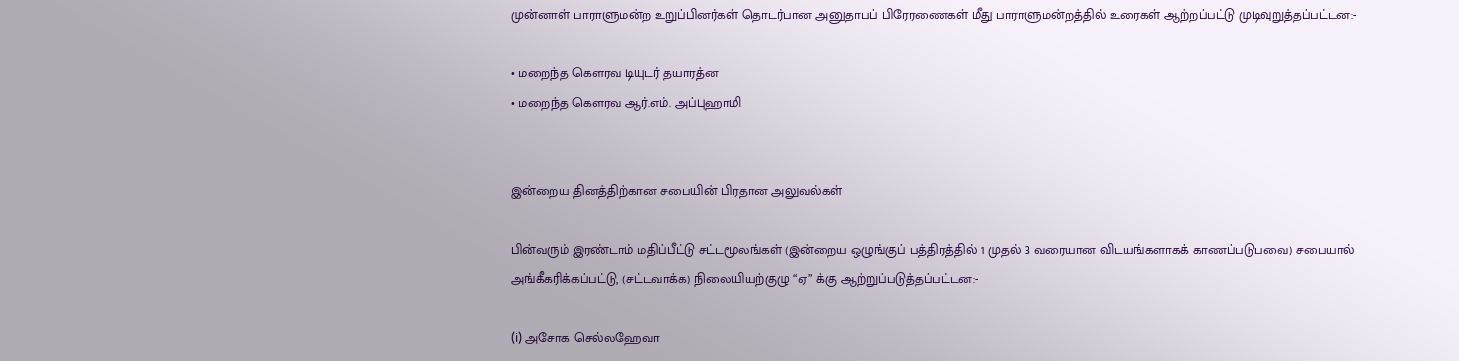முன்னாள் பாராளுமன்ற உறுப்பினர்கள் தொடர்பான அனுதாபப் பிரேரணைகள் மீது பாராளுமன்றத்தில் உரைகள் ஆற்றப்பட்டு முடிவுறுத்தப்பட்டன:-

• மறைந்த கௌரவ டியுடர் தயாரத்ன
• மறைந்த கௌரவ ஆர்.எம். அப்புஹாமி


இன்றைய தினத்திற்கான சபையின் பிரதான அலுவல்கள்

பின்வரும் இரண்டாம் மதிப்பீட்டு சட்டமூலங்கள் (இன்றைய ஒழுங்குப் பத்திரத்தில் 1 முதல் 3 வரையான விடயங்களாகக் காணப்படுபவை) சபையால் அங்கீகரிக்கப்பட்டு, (சட்டவாக்க) நிலையியற்குழு “ஏ” க்கு ஆற்றுப்படுத்தப்பட்டன:-

(i) அசோக செல்லஹேவா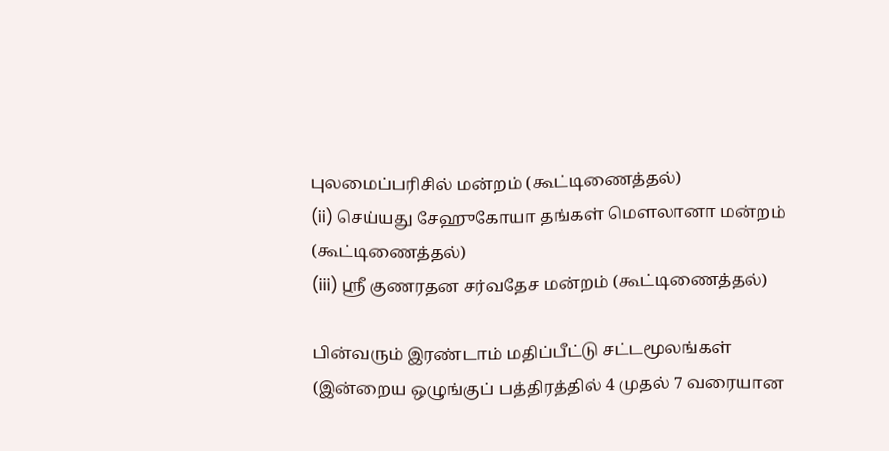புலமைப்பரிசில் மன்றம் (கூட்டிணைத்தல்)
(ii) செய்யது சேஹுகோயா தங்கள் மெளலானா மன்றம் (கூட்டிணைத்தல்)
(iii) ஸ்ரீ குணரதன சர்வதேச மன்றம் (கூட்டிணைத்தல்)

பின்வரும் இரண்டாம் மதிப்பீட்டு சட்டமூலங்கள் (இன்றைய ஒழுங்குப் பத்திரத்தில் 4 முதல் 7 வரையான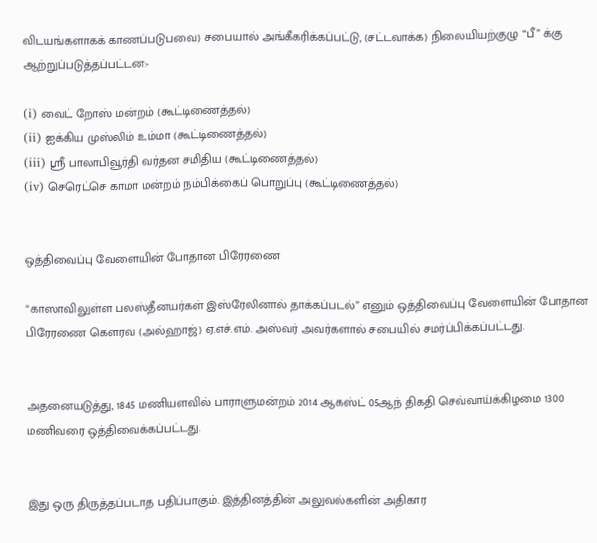விடயங்களாகக் காணப்படுபவை) சபையால் அங்கீகரிக்கப்பட்டு, (சட்டவாக்க) நிலையியற்குழு “பீ” க்கு ஆற்றுப்படுத்தப்பட்டன:-

(i) வைட் றோஸ் மன்றம் (கூட்டிணைத்தல்)
(ii) ஐக்கிய முஸ்லிம் உம்மா (கூட்டிணைத்தல்)
(iii) ஸ்ரீ பாலாபிவூர்தி வர்தன சமிதிய (கூட்டிணைத்தல்)
(iv) செரெட்செ காமா மன்றம் நம்பிக்கைப் பொறுப்பு (கூட்டிணைத்தல்)


ஒத்திவைப்பு வேளையின் போதான பிரேரணை

“காஸாவிலுள்ள பலஸ்தீனயர்கள் இஸ்ரேலினால் தாக்கப்படல்” எனும் ஒத்திவைப்பு வேளையின் போதான பிரேரணை கௌரவ (அல்ஹாஜ்) ஏ.எச்.எம். அஸ்வர் அவர்களால் சபையில் சமர்ப்பிக்கப்பட்டது.


அதனையடுத்து, 1845 மணியளவில் பாராளுமன்றம் 2014 ஆகஸ்ட் 05ஆந் திகதி செவ்வாய்க்கிழமை 1300 மணிவரை ஒத்திவைக்கப்பட்டது.


இது ஒரு திருத்தப்படாத பதிப்பாகும். இத்தினத்தின் அலுவல்களின் அதிகார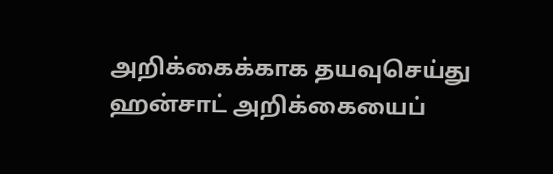அறிக்கைக்காக தயவுசெய்து ஹன்சாட் அறிக்கையைப்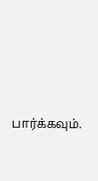பார்க்கவும்.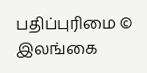பதிப்புரிமை © இலங்கை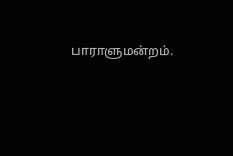பாராளுமன்றம்.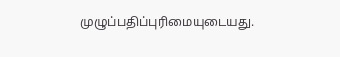முழுப்பதிப்புரிமையுடையது.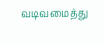வடிவமைத்து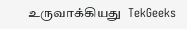உருவாக்கியது  TekGeeks